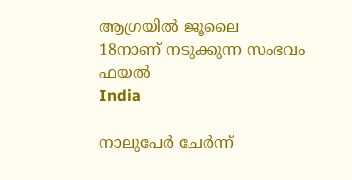ആഗ്രയില്‍ ജൂലൈ 18നാണ് നടുക്കുന്ന സംഭവം ഫയൽ
India

നാലുപേര്‍ ചേര്‍ന്ന്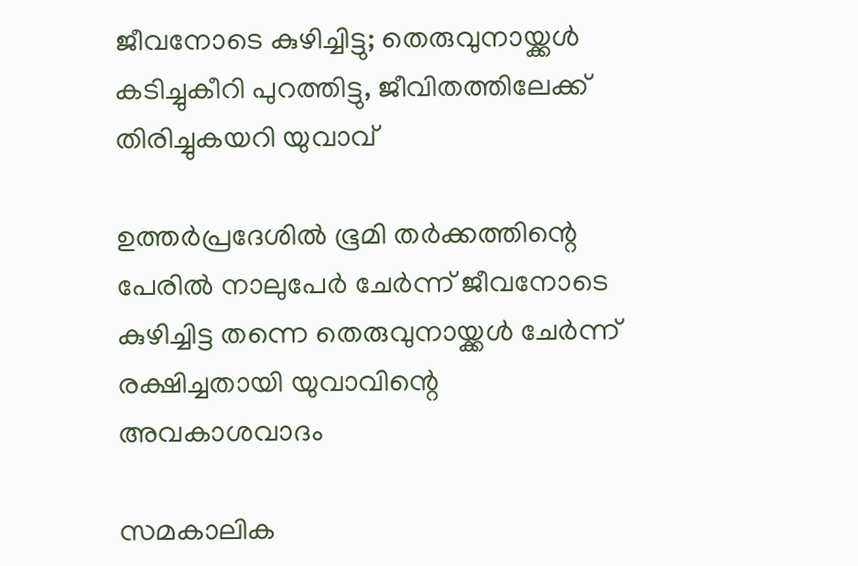ജീവനോടെ കുഴിച്ചിട്ടു; തെരുവുനായ്ക്കള്‍ കടിച്ചുകീറി പുറത്തിട്ടു, ജീവിതത്തിലേക്ക് തിരിച്ചുകയറി യുവാവ്

ഉത്തര്‍പ്രദേശില്‍ ഭൂമി തര്‍ക്കത്തിന്റെ പേരില്‍ നാലുപേര്‍ ചേര്‍ന്ന് ജീവനോടെ കുഴിച്ചിട്ട തന്നെ തെരുവുനായ്ക്കള്‍ ചേര്‍ന്ന് രക്ഷിച്ചതായി യുവാവിന്റെ അവകാശവാദം

സമകാലിക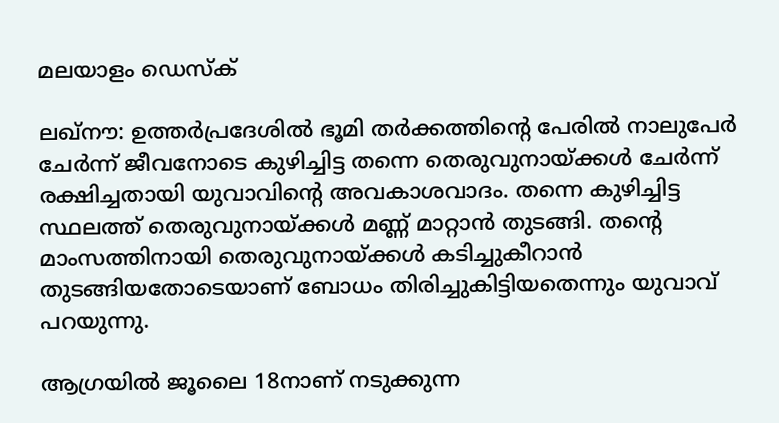മലയാളം ഡെസ്ക്

ലഖ്‌നൗ: ഉത്തര്‍പ്രദേശില്‍ ഭൂമി തര്‍ക്കത്തിന്റെ പേരില്‍ നാലുപേര്‍ ചേര്‍ന്ന് ജീവനോടെ കുഴിച്ചിട്ട തന്നെ തെരുവുനായ്ക്കള്‍ ചേര്‍ന്ന് രക്ഷിച്ചതായി യുവാവിന്റെ അവകാശവാദം. തന്നെ കുഴിച്ചിട്ട സ്ഥലത്ത് തെരുവുനായ്ക്കള്‍ മണ്ണ് മാറ്റാന്‍ തുടങ്ങി. തന്റെ മാംസത്തിനായി തെരുവുനായ്ക്കള്‍ കടിച്ചുകീറാന്‍ തുടങ്ങിയതോടെയാണ് ബോധം തിരിച്ചുകിട്ടിയതെന്നും യുവാവ് പറയുന്നു.

ആഗ്രയില്‍ ജൂലൈ 18നാണ് നടുക്കുന്ന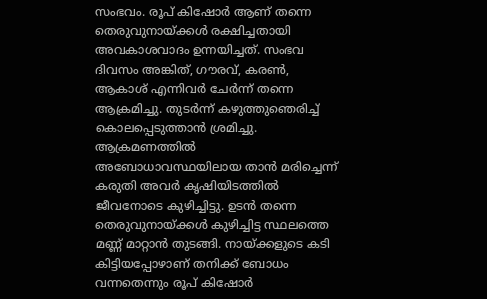സംഭവം. രൂപ് കിഷോര്‍ ആണ് തന്നെ തെരുവുനായ്ക്കള്‍ രക്ഷിച്ചതായി അവകാശവാദം ഉന്നയിച്ചത്. സംഭവ ദിവസം അങ്കിത്, ഗൗരവ്, കരണ്‍, ആകാശ് എന്നിവര്‍ ചേര്‍ന്ന് തന്നെ ആക്രമിച്ചു. തുടര്‍ന്ന് കഴുത്തുഞെരിച്ച് കൊലപ്പെടുത്താന്‍ ശ്രമിച്ചു. ആക്രമണത്തില്‍ അബോധാവസ്ഥയിലായ താന്‍ മരിച്ചെന്ന് കരുതി അവര്‍ കൃഷിയിടത്തില്‍ ജീവനോടെ കുഴിച്ചിട്ടു. ഉടന്‍ തന്നെ തെരുവുനായ്ക്കള്‍ കുഴിച്ചിട്ട സ്ഥലത്തെ മണ്ണ് മാറ്റാന്‍ തുടങ്ങി. നായ്ക്കളുടെ കടി കിട്ടിയപ്പോഴാണ് തനിക്ക് ബോധം വന്നതെന്നും രൂപ് കിഷോര്‍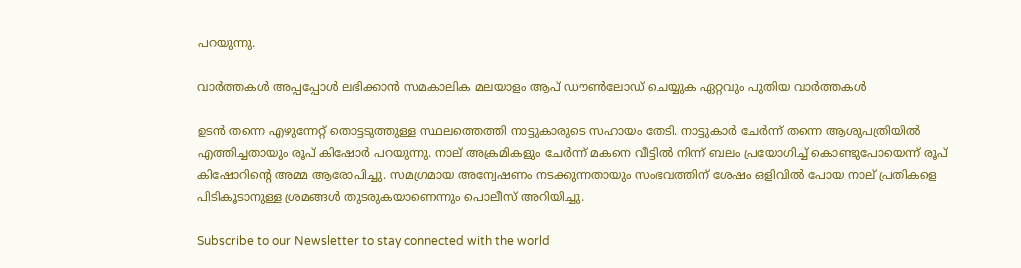പറയുന്നു.

വാര്‍ത്തകള്‍ അപ്പപ്പോള്‍ ലഭിക്കാന്‍ സമകാലിക മലയാളം ആപ് ഡൗണ്‍ലോഡ് ചെയ്യുക ഏറ്റവും പുതിയ വാര്‍ത്തകള്‍

ഉടന്‍ തന്നെ എഴുന്നേറ്റ് തൊട്ടടുത്തുള്ള സ്ഥലത്തെത്തി നാട്ടുകാരുടെ സഹായം തേടി. നാട്ടുകാര്‍ ചേര്‍ന്ന് തന്നെ ആശുപത്രിയില്‍ എത്തിച്ചതായും രൂപ് കിഷോര്‍ പറയുന്നു. നാല് അക്രമികളും ചേര്‍ന്ന് മകനെ വീട്ടില്‍ നിന്ന് ബലം പ്രയോഗിച്ച് കൊണ്ടുപോയെന്ന് രൂപ് കിഷോറിന്റെ അമ്മ ആരോപിച്ചു. സമഗ്രമായ അന്വേഷണം നടക്കുന്നതായും സംഭവത്തിന് ശേഷം ഒളിവില്‍ പോയ നാല് പ്രതികളെ പിടികൂടാനുള്ള ശ്രമങ്ങള്‍ തുടരുകയാണെന്നും പൊലീസ് അറിയിച്ചു.

Subscribe to our Newsletter to stay connected with the world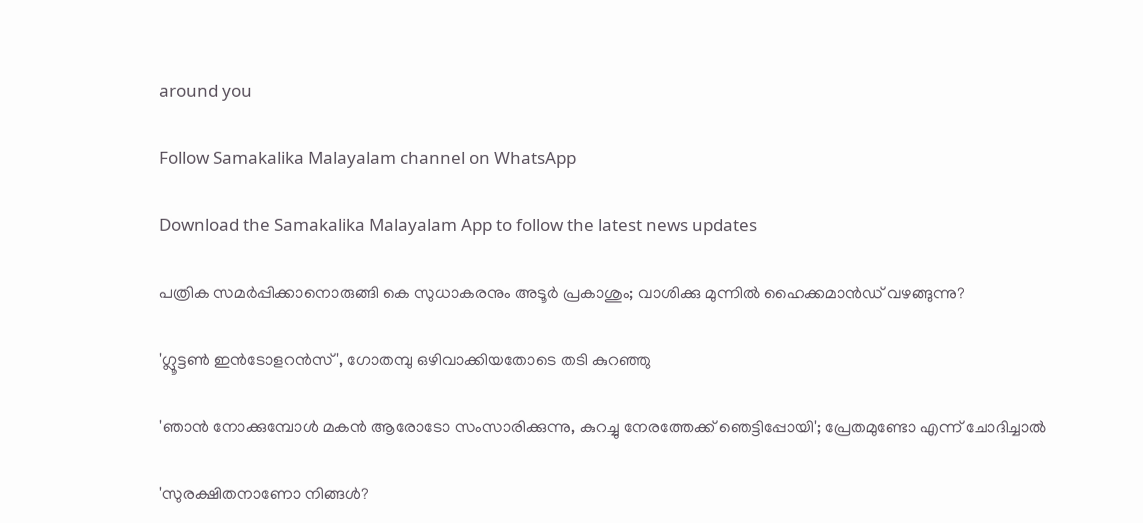around you

Follow Samakalika Malayalam channel on WhatsApp

Download the Samakalika Malayalam App to follow the latest news updates

പത്രിക സമര്‍പ്പിക്കാനൊരുങ്ങി കെ സുധാകരനും അടൂര്‍ പ്രകാശും; വാശിക്കു മുന്നില്‍ ഹൈക്കമാന്‍ഡ് വഴങ്ങുന്നു?

'ഗ്ലൂട്ടൺ ഇൻടോളറൻസ്', ഗോതമ്പു ഒഴിവാക്കിയതോടെ തടി കുറഞ്ഞു

'ഞാൻ നോക്കുമ്പോൾ മകൻ ആരോടോ സംസാരിക്കുന്നു, കുറച്ചു നേരത്തേക്ക് ഞെട്ടിപ്പോയി'; പ്രേതമുണ്ടോ എന്ന് ചോദിച്ചാൽ

'സുരക്ഷിതനാണോ നിങ്ങള്‍?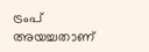ട്രംപ് അയച്ചതാണ്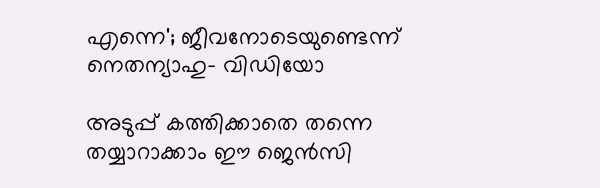എന്നെ'; ജീവനോടെയുണ്ടെന്ന് നെതന്യാഹു- വിഡിയോ

അടുപ്പ് കത്തിക്കാതെ തന്നെ തയ്യാറാക്കാം ഈ ജെൻസി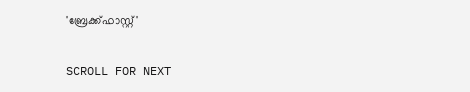'ബ്രേക്ക്ഫാസ്റ്റ്'

SCROLL FOR NEXT